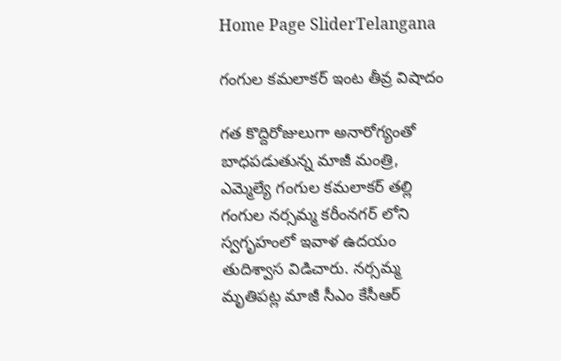Home Page SliderTelangana

గంగుల కమలాకర్ ఇంట తీవ్ర విషాదం

గత కొద్దిరోజులుగా అనారోగ్యంతో బాధపడుతున్న మాజీ మంత్రి, ఎమ్మెల్యే గంగుల కమలాకర్ తల్లి గంగుల నర్సమ్మ కరీంనగర్ లోని స్వగృహంలో ఇవాళ ఉదయం తుదిశ్వాస విడిచారు. నర్సమ్మ మృతిపట్ల మాజీ సీఎం కేసీఆర్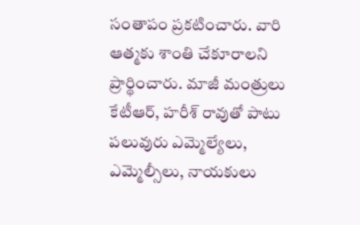సంతాపం ప్రకటించారు. వారి ఆత్మకు శాంతి చేకూరాలని ప్రార్థించారు. మాజీ మంత్రులు కేటీఆర్, హరీశ్ రావుతో పాటు పలువురు ఎమ్మెల్యేలు, ఎమ్మెల్సీలు, నాయకులు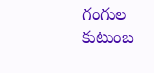గంగుల కుటుంబ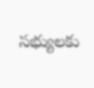సభ్యులకు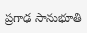ప్రగాఢ సానుభూతి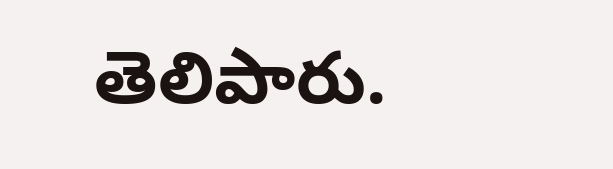తెలిపారు.